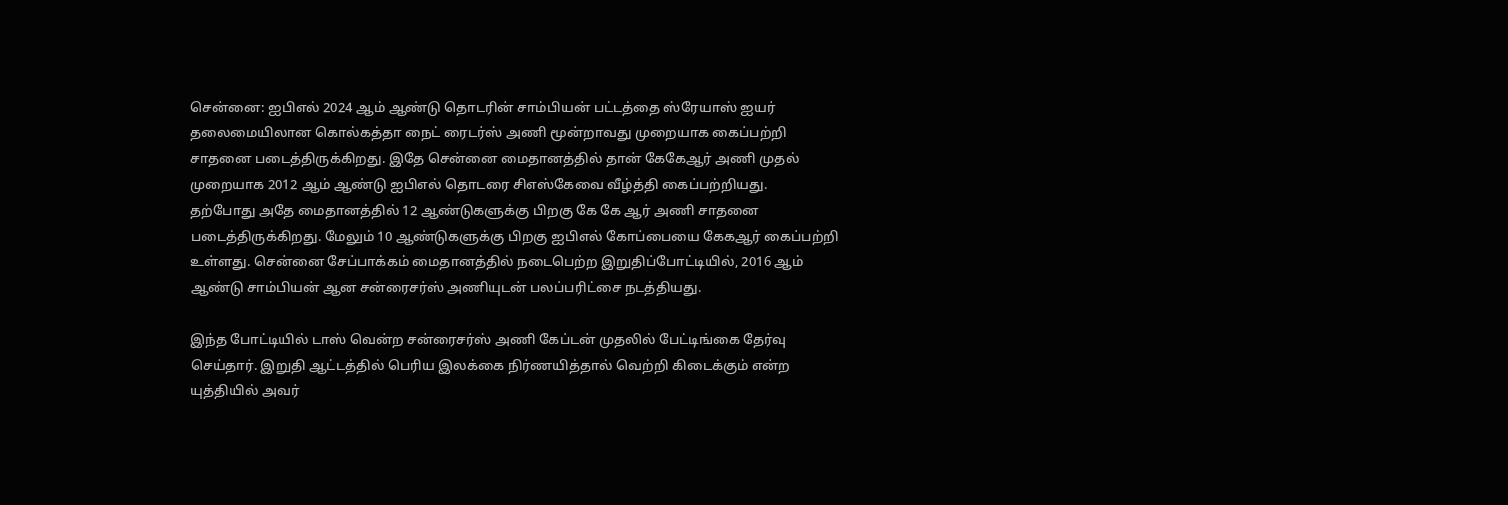சென்னை: ஐபிஎல் 2024 ஆம் ஆண்டு தொடரின் சாம்பியன் பட்டத்தை ஸ்ரேயாஸ் ஐயர் தலைமையிலான கொல்கத்தா நைட் ரைடர்ஸ் அணி மூன்றாவது முறையாக கைப்பற்றி சாதனை படைத்திருக்கிறது. இதே சென்னை மைதானத்தில் தான் கேகேஆர் அணி முதல் முறையாக 2012 ஆம் ஆண்டு ஐபிஎல் தொடரை சிஎஸ்கேவை வீழ்த்தி கைப்பற்றியது.
தற்போது அதே மைதானத்தில் 12 ஆண்டுகளுக்கு பிறகு கே கே ஆர் அணி சாதனை படைத்திருக்கிறது. மேலும் 10 ஆண்டுகளுக்கு பிறகு ஐபிஎல் கோப்பையை கேகஆர் கைப்பற்றி உள்ளது. சென்னை சேப்பாக்கம் மைதானத்தில் நடைபெற்ற இறுதிப்போட்டியில், 2016 ஆம் ஆண்டு சாம்பியன் ஆன சன்ரைசர்ஸ் அணியுடன் பலப்பரிட்சை நடத்தியது.

இந்த போட்டியில் டாஸ் வென்ற சன்ரைசர்ஸ் அணி கேப்டன் முதலில் பேட்டிங்கை தேர்வு செய்தார். இறுதி ஆட்டத்தில் பெரிய இலக்கை நிர்ணயித்தால் வெற்றி கிடைக்கும் என்ற யுத்தியில் அவர்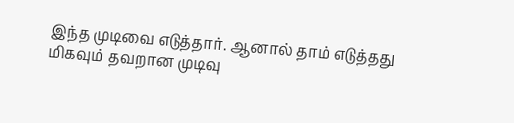இந்த முடிவை எடுத்தார். ஆனால் தாம் எடுத்தது மிகவும் தவறான முடிவு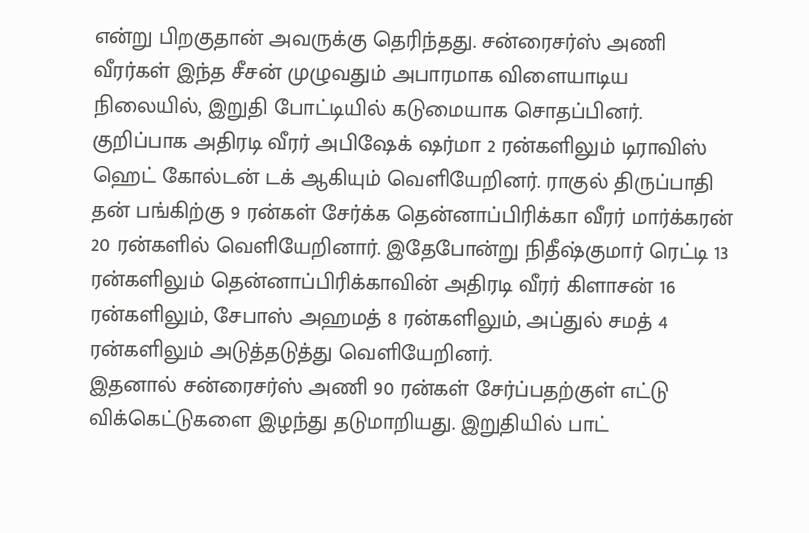என்று பிறகுதான் அவருக்கு தெரிந்தது. சன்ரைசர்ஸ் அணி வீரர்கள் இந்த சீசன் முழுவதும் அபாரமாக விளையாடிய நிலையில், இறுதி போட்டியில் கடுமையாக சொதப்பினர்.
குறிப்பாக அதிரடி வீரர் அபிஷேக் ஷர்மா 2 ரன்களிலும் டிராவிஸ் ஹெட் கோல்டன் டக் ஆகியும் வெளியேறினர். ராகுல் திருப்பாதி தன் பங்கிற்கு 9 ரன்கள் சேர்க்க தென்னாப்பிரிக்கா வீரர் மார்க்கரன் 20 ரன்களில் வெளியேறினார். இதேபோன்று நிதீஷ்குமார் ரெட்டி 13 ரன்களிலும் தென்னாப்பிரிக்காவின் அதிரடி வீரர் கிளாசன் 16 ரன்களிலும், சேபாஸ் அஹமத் 8 ரன்களிலும், அப்துல் சமத் 4 ரன்களிலும் அடுத்தடுத்து வெளியேறினர்.
இதனால் சன்ரைசர்ஸ் அணி 90 ரன்கள் சேர்ப்பதற்குள் எட்டு விக்கெட்டுகளை இழந்து தடுமாறியது. இறுதியில் பாட்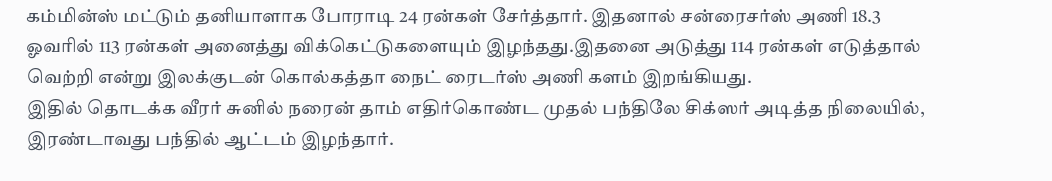கம்மின்ஸ் மட்டும் தனியாளாக போராடி 24 ரன்கள் சேர்த்தார். இதனால் சன்ரைசர்ஸ் அணி 18.3 ஓவரில் 113 ரன்கள் அனைத்து விக்கெட்டுகளையும் இழந்தது.இதனை அடுத்து 114 ரன்கள் எடுத்தால் வெற்றி என்று இலக்குடன் கொல்கத்தா நைட் ரைடர்ஸ் அணி களம் இறங்கியது.
இதில் தொடக்க வீரர் சுனில் நரைன் தாம் எதிர்கொண்ட முதல் பந்திலே சிக்ஸர் அடித்த நிலையில், இரண்டாவது பந்தில் ஆட்டம் இழந்தார்.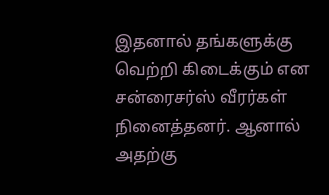இதனால் தங்களுக்கு வெற்றி கிடைக்கும் என சன்ரைசர்ஸ் வீரர்கள் நினைத்தனர். ஆனால் அதற்கு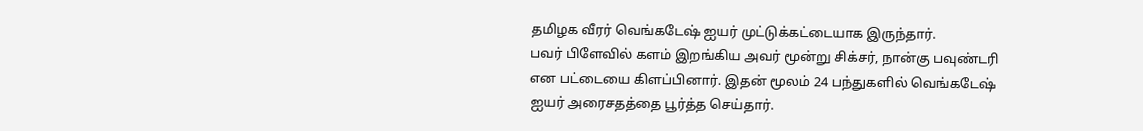தமிழக வீரர் வெங்கடேஷ் ஐயர் முட்டுக்கட்டையாக இருந்தார்.
பவர் பிளேவில் களம் இறங்கிய அவர் மூன்று சிக்சர், நான்கு பவுண்டரி என பட்டையை கிளப்பினார். இதன் மூலம் 24 பந்துகளில் வெங்கடேஷ் ஐயர் அரைசதத்தை பூர்த்த செய்தார்.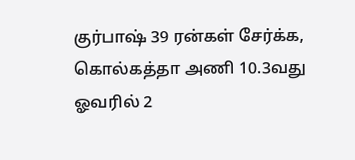குர்பாஷ் 39 ரன்கள் சேர்க்க, கொல்கத்தா அணி 10.3வது ஓவரில் 2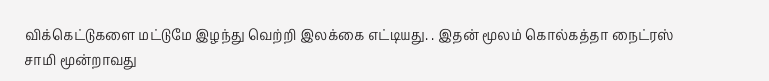விக்கெட்டுகளை மட்டுமே இழந்து வெற்றி இலக்கை எட்டியது. . இதன் மூலம் கொல்கத்தா நைட்ரஸ் சாமி மூன்றாவது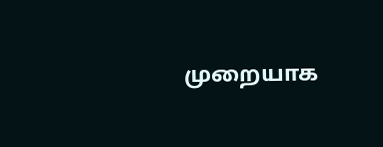முறையாக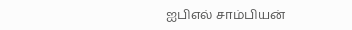ஐபிஎல் சாம்பியன்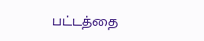பட்டத்தை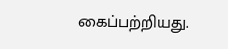கைப்பற்றியது.